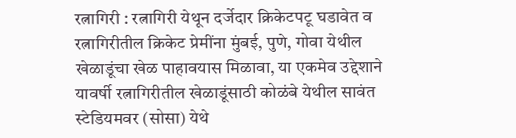रत्नागिरी : रत्नागिरी येथून दर्जेदार क्रिकेटपटू घडावेत व रत्नागिरीतील क्रिकेट प्रेमींना मुंबई, पुणे, गोवा येथील खेळाडूंचा खेळ पाहावयास मिळावा, या एकमेव उद्देशाने यावर्षी रत्नागिरीतील खेळाडूंसाठी कोळंबे येथील सावंत स्टेडियमवर (सोसा) येथे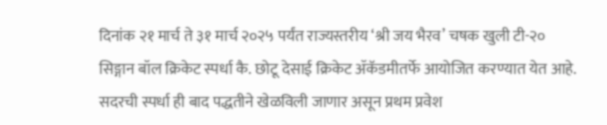दिनांक २१ मार्च ते ३१ मार्च २०२५ पर्यंत राज्यस्तरीय ‘श्री जय भैरव’ चषक खुली टी-२० सिङ्गान बॉल क्रिकेट स्पर्धा कै. छोटू देसाई क्रिकेट ॲकॅडमीतर्फे आयोजित करण्यात येत आहे.
सदरची स्पर्धा ही बाद पद्धतीने खेळविली जाणार असून प्रथम प्रवेश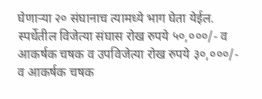घेणाऱ्या २० संघानाच त्यामध्ये भाग घेता येईल. स्पर्धेतील विजेत्या संघास रोख रुपये ५०,०००/- व आकर्षक चषक व उपविजेत्या रोख रुपये ३०,०००/- व आकर्षक चषक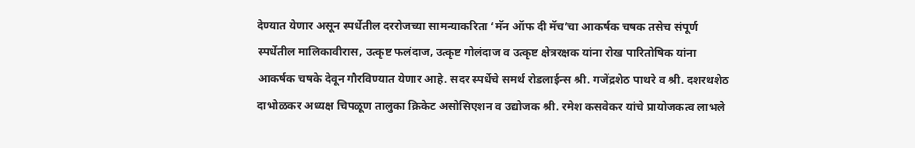देण्यात येणार असून स्पर्धेतील दररोजच्या सामन्याकरिता ‘मॅन ऑफ दी मॅच’चा आकर्षक चषक तसेच संपूर्ण स्पर्धेतील मालिकावीरास, उत्कृष्ट फलंदाज, उत्कृष्ट गोलंदाज व उत्कृष्ट क्षेत्ररक्षक यांना रोख पारितोषिक यांना आकर्षक चषके देवून गौरविण्यात येणार आहे. सदर स्पर्धेचे समर्थ रोडलाईन्स श्री. गजेंद्रशेठ पाथरे व श्री. दशरथशेठ दाभोळकर अध्यक्ष चिपळूण तालुका क्रिकेट असोसिएशन व उद्योजक श्री. रमेश कसवेकर यांचे प्रायोजकत्व लाभले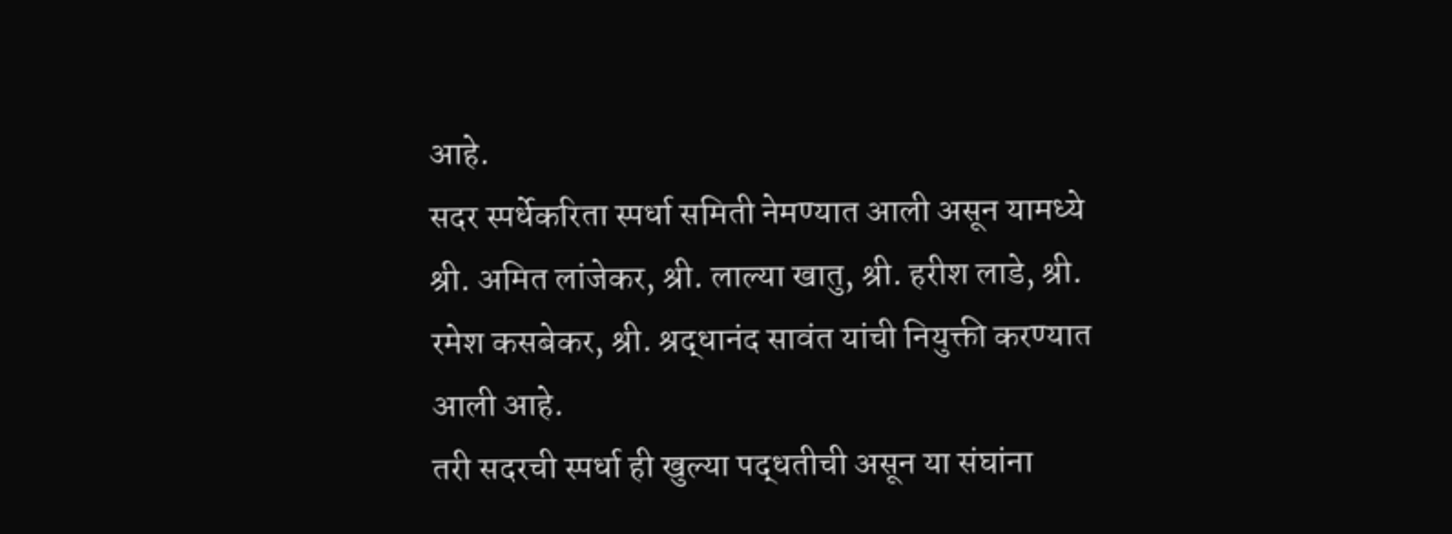आहे.
सदर स्पर्धेकरिता स्पर्धा समिती नेमण्यात आली असून यामध्ये श्री. अमित लांजेकर, श्री. लाल्या खातु, श्री. हरीश लाडे, श्री. रमेश कसबेकर, श्री. श्रद्धानंद सावंत यांची नियुक्ती करण्यात आली आहे.
तरी सदरची स्पर्धा ही खुल्या पद्धतीची असून या संघांना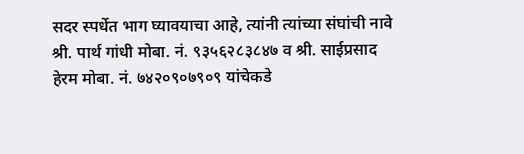सदर स्पर्धेत भाग घ्यावयाचा आहे, त्यांनी त्यांच्या संघांची नावे श्री. पार्थ गांधी मोबा. नं. ९३५६२८३८४७ व श्री. साईप्रसाद हेरम मोबा. नं. ७४२०९०७९०९ यांचेकडे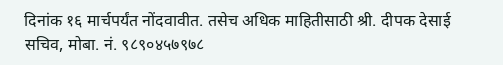दिनांक १६ मार्चपर्यंत नोंदवावीत. तसेच अधिक माहितीसाठी श्री. दीपक देसाई सचिव, मोबा. नं. ९८९०४५७९७८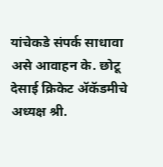यांचेकडे संपर्क साधावा असे आवाहन के. छोटू देसाई क्रिकेट ॲकॅडमीचे अध्यक्ष श्री.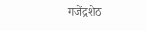गजेंद्रशेठ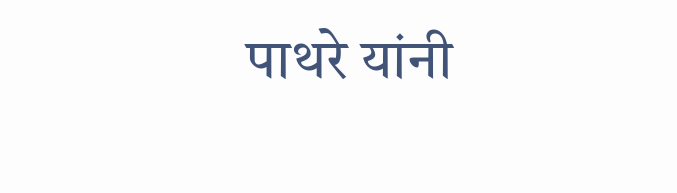पाथरे यांनी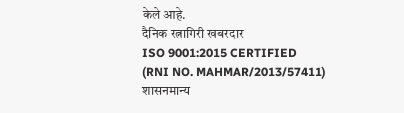केले आहे.
दैनिक रत्नागिरी खबरदार
ISO 9001:2015 CERTIFIED
(RNI NO. MAHMAR/2013/57411)
शासनमान्य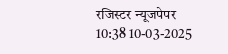रजिस्टर न्यूजपेपर
10:38 10-03-2025